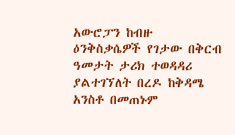አውሮፓን ከብዙ ዕንቅስቃሴዎች የገታው በቅርብ ዓመታት ታሪክ ተወዳዳሪ ያልተገኘለት በረዶ ከቅዳሜ አንስቶ በመጠኑም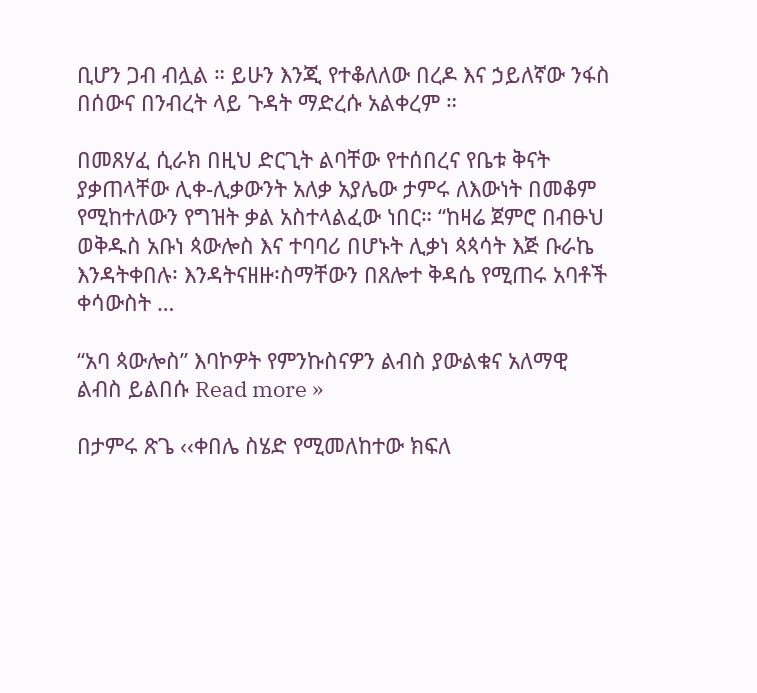ቢሆን ጋብ ብሏል ። ይሁን እንጂ የተቆለለው በረዶ እና ኃይለኛው ንፋስ በሰውና በንብረት ላይ ጉዳት ማድረሱ አልቀረም ።

በመጸሃፈ ሲራክ በዚህ ድርጊት ልባቸው የተሰበረና የቤቱ ቅናት ያቃጠላቸው ሊቀ-ሊቃውንት አለቃ አያሌው ታምሩ ለእውነት በመቆም የሚከተለውን የግዝት ቃል አስተላልፈው ነበር። “ከዛሬ ጀምሮ በብፁህ ወቅዱስ አቡነ ጳውሎስ እና ተባባሪ በሆኑት ሊቃነ ጳጳሳት እጅ ቡራኬ እንዳትቀበሉ፡ እንዳትናዘዙ፡ስማቸውን በጸሎተ ቅዳሴ የሚጠሩ አባቶች ቀሳውስት …

“አባ ጳውሎስ” እባኮዎት የምንኩስናዎን ልብስ ያውልቁና አለማዊ ልብስ ይልበሱ Read more »

በታምሩ ጽጌ ‹‹ቀበሌ ስሄድ የሚመለከተው ክፍለ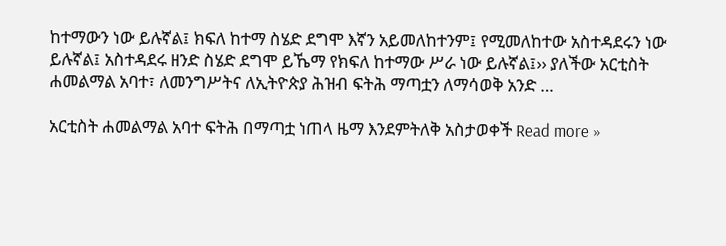ከተማውን ነው ይሉኛል፤ ክፍለ ከተማ ስሄድ ደግሞ እኛን አይመለከተንም፤ የሚመለከተው አስተዳደሩን ነው ይሉኛል፤ አስተዳደሩ ዘንድ ስሄድ ደግሞ ይኼማ የክፍለ ከተማው ሥራ ነው ይሉኛል፤›› ያለችው አርቲስት ሐመልማል አባተ፣ ለመንግሥትና ለኢትዮጵያ ሕዝብ ፍትሕ ማጣቷን ለማሳወቅ አንድ …

አርቲስት ሐመልማል አባተ ፍትሕ በማጣቷ ነጠላ ዜማ እንደምትለቅ አስታወቀች Read more »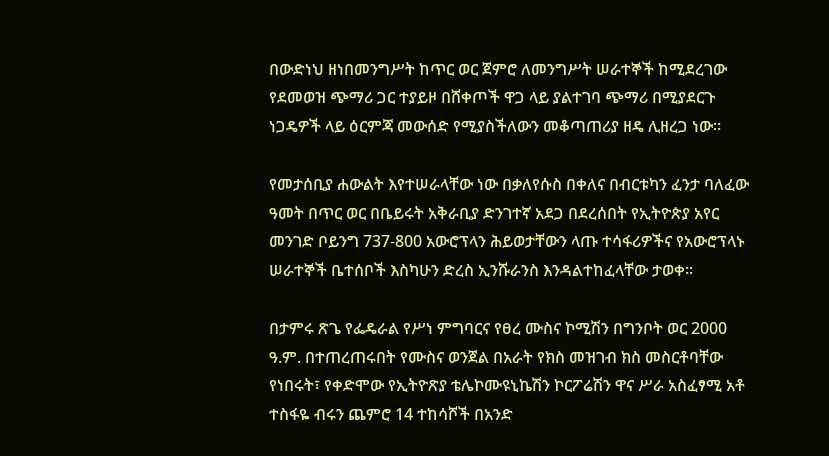በውድነህ ዘነበመንግሥት ከጥር ወር ጀምሮ ለመንግሥት ሠራተኞች ከሚደረገው የደመወዝ ጭማሪ ጋር ተያይዞ በሸቀጦች ዋጋ ላይ ያልተገባ ጭማሪ በሚያደርጉ ነጋዴዎች ላይ ዕርምጃ መውሰድ የሚያስችለውን መቆጣጠሪያ ዘዴ ሊዘረጋ ነው፡፡

የመታሰቢያ ሐውልት እየተሠራላቸው ነው በቃለየሱስ በቀለና በብርቱካን ፈንታ ባለፈው ዓመት በጥር ወር በቤይሩት አቅራቢያ ድንገተኛ አደጋ በደረሰበት የኢትዮጵያ አየር መንገድ ቦይንግ 737-800 አውሮፕላን ሕይወታቸውን ላጡ ተሳፋሪዎችና የአውሮፕላኑ ሠራተኞች ቤተሰቦች እስካሁን ድረስ ኢንሹራንስ እንዳልተከፈላቸው ታወቀ፡፡

በታምሩ ጽጌ የፌዴራል የሥነ ምግባርና የፀረ ሙስና ኮሚሽን በግንቦት ወር 2000 ዓ.ም. በተጠረጠሩበት የሙስና ወንጀል በአራት የክስ መዝገብ ክስ መስርቶባቸው የነበሩት፣ የቀድሞው የኢትዮጽያ ቴሌኮሙዩኒኬሽን ኮርፖሬሽን ዋና ሥራ አስፈፃሚ አቶ ተስፋዬ ብሩን ጨምሮ 14 ተከሳሾች በአንድ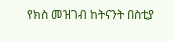የክስ መዝገብ ከትናንት በስቲያ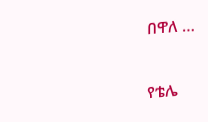በዋለ …

የቴሌ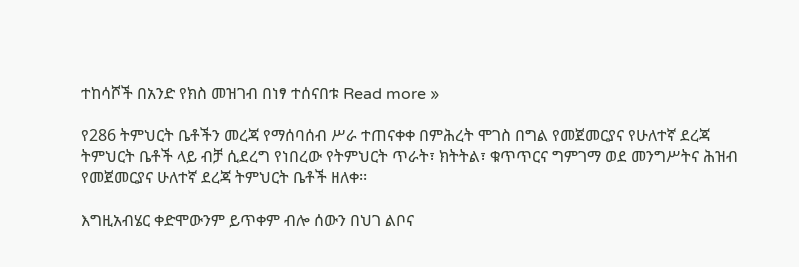ተከሳሾች በአንድ የክስ መዝገብ በነፃ ተሰናበቱ Read more »

የ286 ትምህርት ቤቶችን መረጃ የማሰባሰብ ሥራ ተጠናቀቀ በምሕረት ሞገስ በግል የመጀመርያና የሁለተኛ ደረጃ ትምህርት ቤቶች ላይ ብቻ ሲደረግ የነበረው የትምህርት ጥራት፣ ክትትል፣ ቁጥጥርና ግምገማ ወደ መንግሥትና ሕዝብ የመጀመርያና ሁለተኛ ደረጃ ትምህርት ቤቶች ዘለቀ፡፡

እግዚአብሄር ቀድሞውንም ይጥቀም ብሎ ሰውን በህገ ልቦና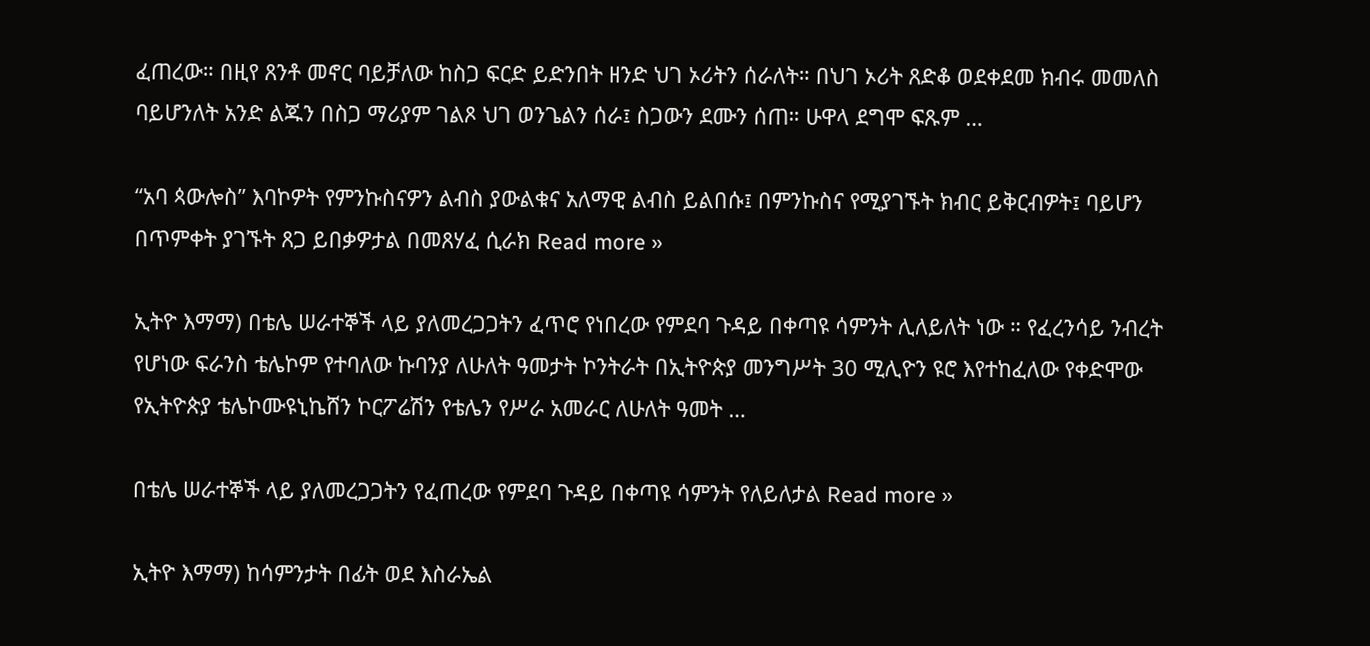ፈጠረው። በዚየ ጸንቶ መኖር ባይቻለው ከስጋ ፍርድ ይድንበት ዘንድ ህገ ኦሪትን ሰራለት። በህገ ኦሪት ጸድቆ ወደቀደመ ክብሩ መመለስ ባይሆንለት አንድ ልጁን በስጋ ማሪያም ገልጾ ህገ ወንጌልን ሰራ፤ ስጋውን ደሙን ሰጠ። ሁዋላ ደግሞ ፍጹም …

“አባ ጳውሎስ” እባኮዎት የምንኩስናዎን ልብስ ያውልቁና አለማዊ ልብስ ይልበሱ፤ በምንኩስና የሚያገኙት ክብር ይቅርብዎት፤ ባይሆን በጥምቀት ያገኙት ጸጋ ይበቃዎታል በመጸሃፈ ሲራክ Read more »

ኢትዮ እማማ) በቴሌ ሠራተኞች ላይ ያለመረጋጋትን ፈጥሮ የነበረው የምደባ ጉዳይ በቀጣዩ ሳምንት ሊለይለት ነው ። የፈረንሳይ ንብረት የሆነው ፍራንስ ቴሌኮም የተባለው ኩባንያ ለሁለት ዓመታት ኮንትራት በኢትዮጵያ መንግሥት 30 ሚሊዮን ዩሮ እየተከፈለው የቀድሞው የኢትዮጵያ ቴሌኮሙዩኒኬሸን ኮርፖሬሽን የቴሌን የሥራ አመራር ለሁለት ዓመት …

በቴሌ ሠራተኞች ላይ ያለመረጋጋትን የፈጠረው የምደባ ጉዳይ በቀጣዩ ሳምንት የለይለታል Read more »

ኢትዮ እማማ) ከሳምንታት በፊት ወደ እስራኤል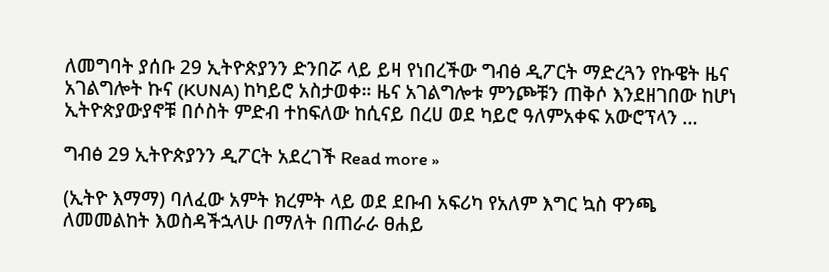ለመግባት ያሰቡ 29 ኢትዮጵያንን ድንበሯ ላይ ይዛ የነበረችው ግብፅ ዲፖርት ማድረጓን የኩዌት ዜና አገልግሎት ኩና (KUNA) ከካይሮ አስታወቀ። ዜና አገልግሎቱ ምንጮቹን ጠቅሶ እንደዘገበው ከሆነ ኢትዮጵያውያኖቹ በሶስት ምድብ ተከፍለው ከሲናይ በረሀ ወደ ካይሮ ዓለምአቀፍ አውሮፕላን …

ግብፅ 29 ኢትዮጵያንን ዲፖርት አደረገች Read more »

(ኢትዮ እማማ) ባለፈው አምት ክረምት ላይ ወደ ደቡብ አፍሪካ የአለም እግር ኳስ ዋንጫ ለመመልከት እወስዳችኋላሁ በማለት በጠራራ ፀሐይ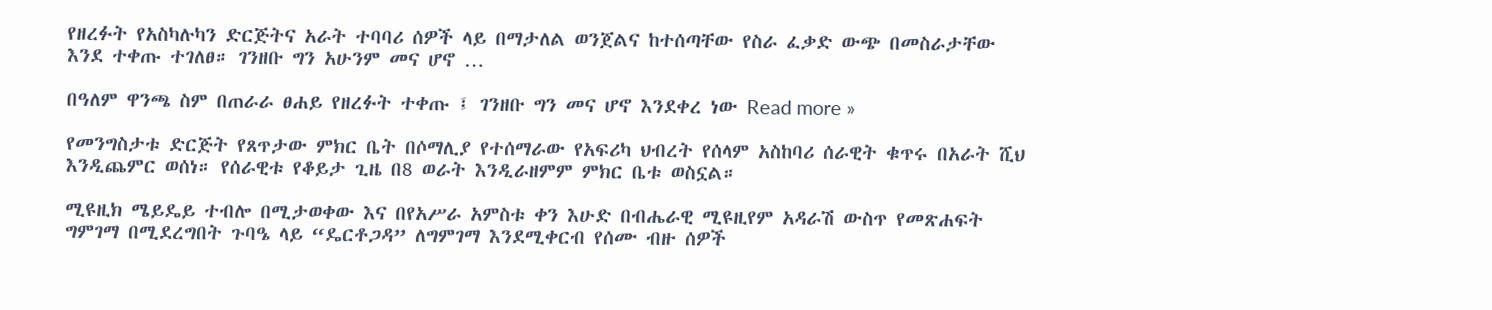የዘረፉት የአስካሉካን ድርጅትና አራት ተባባሪ ሰዎች ላይ በማታለል ወንጀልና ከተሰጣቸው የስራ ፈቃድ ውጭ በመስራታቸው እንደ ተቀጡ ተገለፀ። ገንዘቡ ግን አሁንም መና ሆኖ …

በዓለም ዋንጫ ስም በጠራራ ፀሐይ የዘረፉት ተቀጡ ፤ ገንዘቡ ግን መና ሆኖ እንደቀረ ነው Read more »

የመንግስታቱ ድርጅት የጸጥታው ምክር ቤት በሶማሊያ የተሰማራው የአፍሪካ ህብረት የሰላም አስከባሪ ሰራዊት ቁጥሩ በአራት ሺህ እንዲጨምር ወሰነ። የሰራዊቱ የቆይታ ጊዜ በ8 ወራት እንዲራዘምም ምክር ቤቱ ወስኗል።

ሚዩዚክ ሜይዴይ ተብሎ በሚታወቀው እና በየአሥራ አምስቱ ቀን እሁድ በብሔራዊ ሚዩዚየም አዳራሽ ውስጥ የመጽሐፍት ግምገማ በሚደረግበት ጉባዔ ላይ “ዴርቶጋዳ” ለግምገማ እንደሚቀርብ የሰሙ ብዙ ሰዎች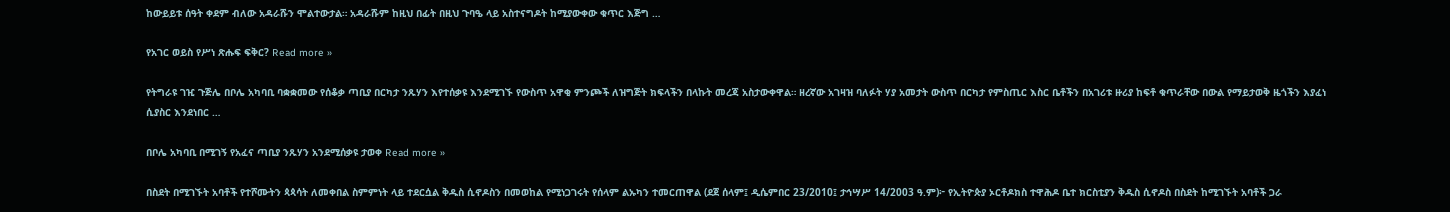ከውይይቱ ሰዓት ቀደም ብለው አዳራሹን ሞልተውታል። አዳራሹም ከዚህ በፊት በዚህ ጉባዔ ላይ አስተናግዶት ከሚያውቀው ቁጥር እጅግ …

የአገር ወይስ የሥነ ጽሑፍ ፍቅር? Read more »

የትግራዩ ገዢ ጉጅሌ በቦሌ አካባቢ ባቋቋመው የሰቆቃ ጣቢያ በርካታ ንጹሃን እየተሰቃዩ እንደሚገኙ የውስጥ አዋቂ ምንጮች ለዝግጅት ክፍላችን በላኩት መረጃ አስታውቀዋል። ዘረኛው አገዛዝ ባለፉት ሃያ አመታት ውስጥ በርካታ የምስጢር እስር ቤቶችን በአገሪቱ ዙሪያ ከፍቶ ቁጥራቸው በውል የማይታወቅ ዜጎችን እያፈነ ሲያስር እንደነበር …

በቦሌ አካባቢ በሚገኝ የአፈና ጣቢያ ንጹሃን አንደሚሰቃዩ ታወቀ Read more »

በስደት በሚገኙት አባቶች የተሾሙትን ጳጳሳት ለመቀበል ስምምነት ላይ ተደርሷል ቅዱስ ሲኖዶስን በመወከል የሚነጋገሩት የሰላም ልኡካን ተመርጠዋል (ደጀ ሰላም፤ ዲሴምበር 23/2010፤ ታኅሣሥ 14/2003 ዓ.ም)፦ የኢትዮጵያ ኦርቶዶክስ ተዋሕዶ ቤተ ክርስቲያን ቅዱስ ሲኖዶስ በስደት ከሚገኙት አባቶች ጋራ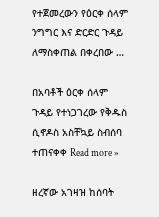የተጀመረውን የዕርቀ ሰላም ንግግር እና ድርድር ጉዳይ ለማስቀጠል በቀረበው …

በአባቶች ዕርቀ ሰላም ጉዳይ የተነጋገረው የቅዱስ ሲኖዶስ አስቸኳይ ስብሰባ ተጠናቀቀ Read more »

ዘረኛው አገዛዝ ከሰባት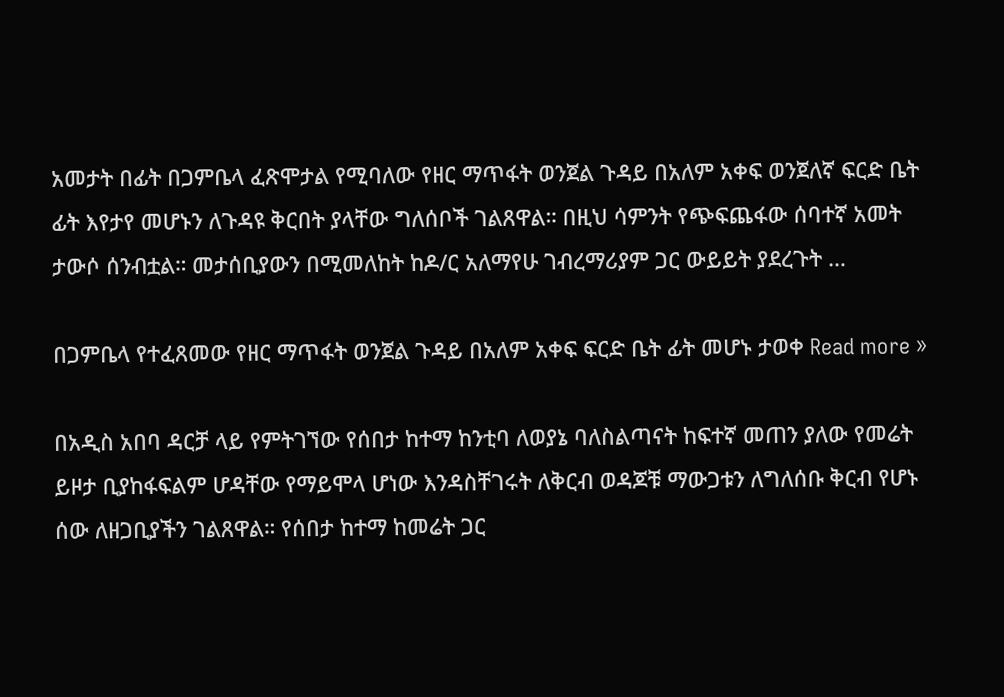አመታት በፊት በጋምቤላ ፈጽሞታል የሚባለው የዘር ማጥፋት ወንጀል ጉዳይ በአለም አቀፍ ወንጀለኛ ፍርድ ቤት ፊት እየታየ መሆኑን ለጉዳዩ ቅርበት ያላቸው ግለሰቦች ገልጸዋል። በዚህ ሳምንት የጭፍጨፋው ሰባተኛ አመት ታውሶ ሰንብቷል። መታሰቢያውን በሚመለከት ከዶ/ር አለማየሁ ገብረማሪያም ጋር ውይይት ያደረጉት …

በጋምቤላ የተፈጸመው የዘር ማጥፋት ወንጀል ጉዳይ በአለም አቀፍ ፍርድ ቤት ፊት መሆኑ ታወቀ Read more »

በአዲስ አበባ ዳርቻ ላይ የምትገኘው የሰበታ ከተማ ከንቲባ ለወያኔ ባለስልጣናት ከፍተኛ መጠን ያለው የመሬት ይዞታ ቢያከፋፍልም ሆዳቸው የማይሞላ ሆነው እንዳስቸገሩት ለቅርብ ወዳጆቹ ማውጋቱን ለግለሰቡ ቅርብ የሆኑ ሰው ለዘጋቢያችን ገልጸዋል። የሰበታ ከተማ ከመሬት ጋር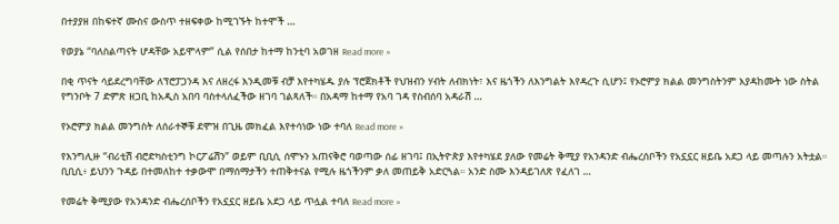በተያያዘ በከፍተኛ ሙስና ውስጥ ተዘፍቀው ከሚገኙት ከተሞች …

የወያኔ “ባለስልጣናት ሆዳቸው አይሞላም” ሲል የሰበታ ከተማ ከንቲባ አወገዘ Read more »

በቂ ጥናት ሳይደረግባቸው ለፕሮፓጋንዳ እና ለዘረፋ እንዲመቹ ብቻ እየተካሄዱ ያሉ ፕሮጀክቶች የህዝብን ሃብት ለብክነት፣ እና ዜጎችን ለእንግልት እየዳረጉ ሲሆን፤ የኦሮምያ ክልል መንግስትንም እያዳከሙት ነው ስትል የግንቦት 7 ድምጽ ዘጋቢ ከአዲስ አበባ ባስተላለፈችው ዘገባ ገልጻለች። በአዳማ ከተማ የአባ ገዳ የስብሰባ አዳራሽ …

የኦሮምያ ክልል መንግስት ለሰራተኞቹ ደሞዝ በጊዜ መክፈል እየተሳነው ነው ተባለ Read more »

የእንግሊዙ “ብሪቲሽ ብሮድካስቲንግ ኮርፖሬሽን” ወይም ቢቢሲ ሰሞኑን አጠናቅሮ ባወጣው ሰፊ ዘገባ፤ በኢትዮጵያ እየተካሄደ ያለው የመሬት ቅሚያ የአንዳንድ ብሔረሰቦችን የአኗኗር ዘይቤ አደጋ ላይ መጣሉን አትቷል። ቢቢሲ፥ ይህንን ጉዳይ በተመለከተ ተቃውሞ በማሰማታችን ተጠቅተናል የሚሉ ዜጎችንም ቃለ መጠይቅ አድርጓል። አንድ ስሙ እንዳይገለጽ የፈለገ …

የመሬት ቅሚያው የአንዳንድ ብሔረሰቦችን የአኗኗር ዘይቤ አደጋ ላይ ጥሏል ተባለ Read more »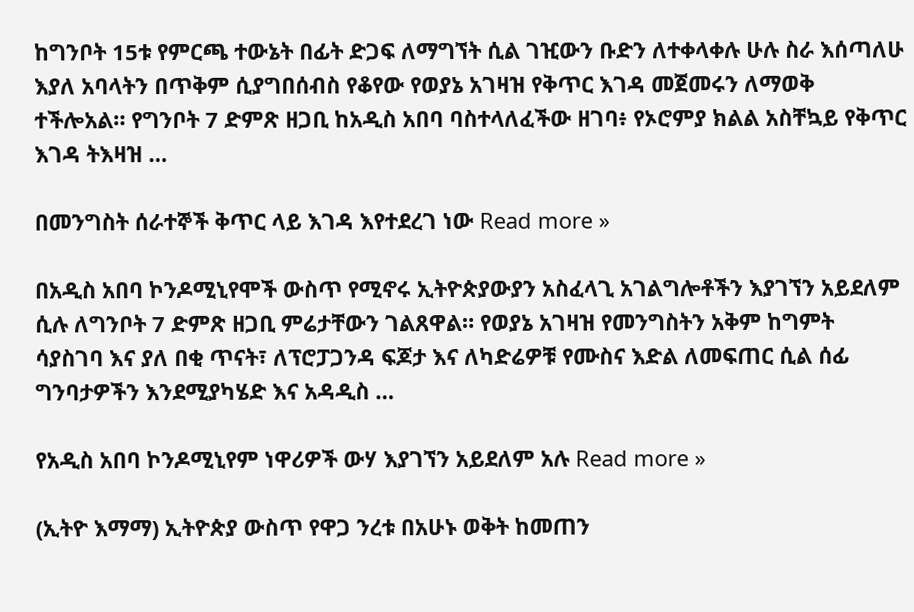ከግንቦት 15ቱ የምርጫ ተውኔት በፊት ድጋፍ ለማግኘት ሲል ገዢውን ቡድን ለተቀላቀሉ ሁሉ ስራ እሰጣለሁ እያለ አባላትን በጥቅም ሲያግበሰብስ የቆየው የወያኔ አገዛዝ የቅጥር እገዳ መጀመሩን ለማወቅ ተችሎአል። የግንቦት 7 ድምጽ ዘጋቢ ከአዲስ አበባ ባስተላለፈችው ዘገባ፥ የኦሮምያ ክልል አስቸኳይ የቅጥር እገዳ ትእዛዝ …

በመንግስት ሰራተኞች ቅጥር ላይ እገዳ እየተደረገ ነው Read more »

በአዲስ አበባ ኮንዶሚኒየሞች ውስጥ የሚኖሩ ኢትዮጵያውያን አስፈላጊ አገልግሎቶችን እያገኘን አይደለም ሲሉ ለግንቦት 7 ድምጽ ዘጋቢ ምሬታቸውን ገልጸዋል። የወያኔ አገዛዝ የመንግስትን አቅም ከግምት ሳያስገባ እና ያለ በቂ ጥናት፣ ለፕሮፓጋንዳ ፍጆታ እና ለካድሬዎቹ የሙስና እድል ለመፍጠር ሲል ሰፊ ግንባታዎችን እንደሚያካሄድ እና አዳዲስ …

የአዲስ አበባ ኮንዶሚኒየም ነዋሪዎች ውሃ እያገኘን አይደለም አሉ Read more »

(ኢትዮ እማማ) ኢትዮጵያ ውስጥ የዋጋ ንረቱ በአሁኑ ወቅት ከመጠን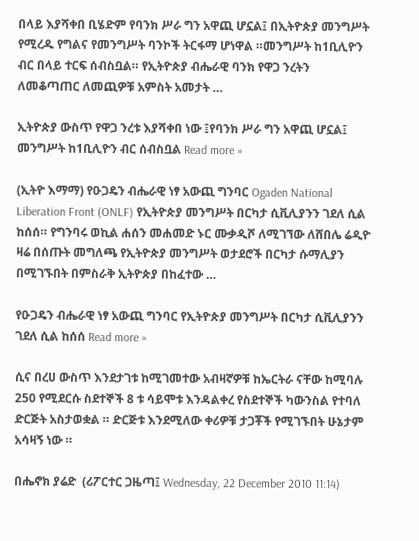በላይ እያሻቀበ ቢሄድም የባንክ ሥራ ግን አዋጪ ሆኗል፤ በኢትዮጵያ መንግሥት የሚረዱ የግልና የመንግሥት ባንኮች ትርፋማ ሆነዋል ።መንግሥት ከ1ቢሊዮን ብር በላይ ተርፍ ሰብስቧል። የኢትዮጵያ ብሔራዊ ባንክ የዋጋ ንረትን ለመቆጣጠር ለመጪዎቹ አምስት አመታት …

ኢትዮጵያ ውስጥ የዋጋ ንረቱ እያሻቀበ ነው ፤የባንክ ሥራ ግን አዋጪ ሆኗል፤ መንግሥት ከ1ቢሊዮን ብር ሰብስቧል Read more »

(ኢትዮ እማማ) የዑጋዴን ብሔራዊ ነፃ አውጪ ግንባር Ogaden National Liberation Front (ONLF) የኢትዮጵያ መንግሥት በርካታ ሲቪሊያንን ገደለ ሲል ከሰሰ። የግንባሩ ወኪል ሐሰን መሐመድ ኑር ሙቃዲሾ ለሚገኘው ለሸበሌ ሬዲዮ ዛሬ በሰጡት መግለጫ የኢትዮጵያ መንግሥት ወታደሮች በርካታ ሱማሊያን በሚገኙበት በምስራቅ ኢትዮጵያ በከፈተው …

የዑጋዴን ብሔራዊ ነፃ አውጪ ግንባር የኢትዮጵያ መንግሥት በርካታ ሲቪሊያንን ገደለ ሲል ከሰሰ Read more »

ሲና በረሀ ውስጥ እንደታገቱ ከሚገመተው አብዛኛዎቹ ከኤርትራ ናቸው ከሚባሉ 250 የሚደርሱ ስደተኞች 8 ቱ ሳይሞቱ እንዳልቀረ የስደተኞች ካውንስል የተባለ ድርጅት አስታወቋል ። ድርጅቱ እንደሚለው ቀሪዎቹ ታጋቾች የሚገኙበት ሁኔታም አሳዛኝ ነው ።

በሔኖክ ያሬድ  (ሪፖርተር ጋዜጣ፤ Wednesday, 22 December 2010 11:14)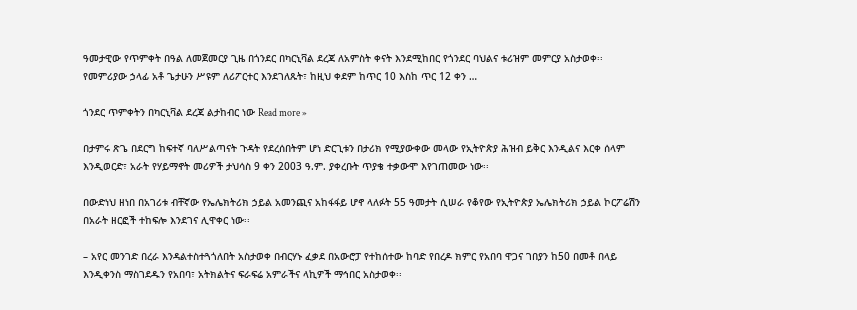ዓመታዊው የጥምቀት በዓል ለመጀመርያ ጊዜ በጎንደር በካርኒቫል ደረጃ ለአምስት ቀናት እንደሚከበር የጎንደር ባህልና ቱሪዝም መምርያ አስታወቀ፡፡ የመምሪያው ኃላፊ አቶ ጌታሁን ሥዩም ለሪፖርተር እንደገለጹት፣ ከዚህ ቀደም ከጥር 10 እስከ ጥር 12 ቀን …

ጎንደር ጥምቀትን በካርኒቫል ደረጃ ልታከብር ነው Read more »

በታምሩ ጽጌ በደርግ ከፍተኛ ባለሥልጣናት ጉዳት የደረሰበትም ሆነ ድርጊቱን በታሪክ የሚያውቀው መላው የኢትዮጵያ ሕዝብ ይቅር እንዲልና እርቀ ሰላም እንዲወርድ፣ አራት የሃይማኖት መሪዎች ታህሳስ 9 ቀን 2003 ዓ.ም. ያቀረቡት ጥያቄ ተቃውሞ እየገጠመው ነው፡፡

በውድነህ ዘነበ በአገሪቱ ብቸኛው የኤሌክትሪክ ኃይል አመንጪና አከፋፋይ ሆኖ ላለፉት 55 ዓመታት ሲሠራ የቆየው የኢትዮጵያ ኤሌክትሪክ ኃይል ኮርፖሬሽን በአራት ዘርፎች ተከፍሎ እንደገና ሊዋቀር ነው፡፡

– አየር መንገድ በረራ እንዳልተስተጓጎለበት አስታወቀ በብርሃኑ ፈቃደ በአውሮፓ የተከሰተው ከባድ የበረዶ ክምር የአበባ ዋጋና ገበያን ከ50 በመቶ በላይ እንዲቀንስ ማስገደዱን የአበባ፣ አትክልትና ፍራፍሬ አምራችና ላኪዎች ማኅበር አስታወቀ፡፡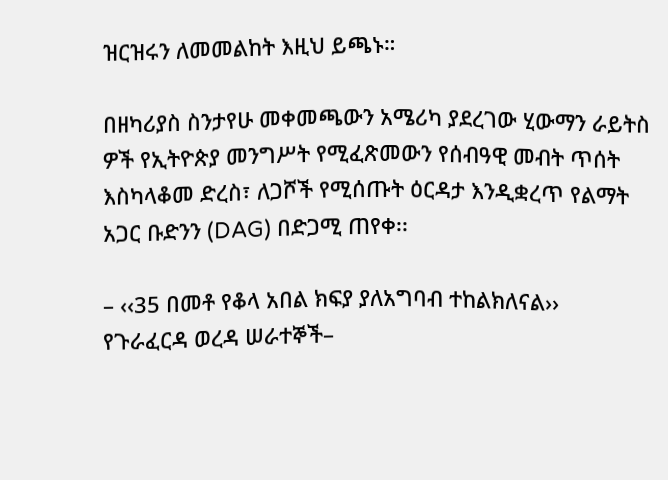ዝርዝሩን ለመመልከት እዚህ ይጫኑ።

በዘካሪያስ ስንታየሁ መቀመጫውን አሜሪካ ያደረገው ሂውማን ራይትስ ዎች የኢትዮጵያ መንግሥት የሚፈጽመውን የሰብዓዊ መብት ጥሰት እስካላቆመ ድረስ፣ ለጋሾች የሚሰጡት ዕርዳታ እንዲቋረጥ የልማት አጋር ቡድንን (DAG) በድጋሚ ጠየቀ፡፡

– ‹‹35 በመቶ የቆላ አበል ክፍያ ያለአግባብ ተከልክለናል››  የጉራፈርዳ ወረዳ ሠራተኞች–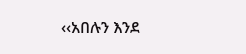‹‹አበሉን እንደ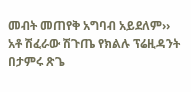መብት መጠየቅ አግባብ አይደለም›› አቶ ሽፈራው ሽጉጤ የክልሉ ፕሬዚዳንት በታምሩ ጽጌ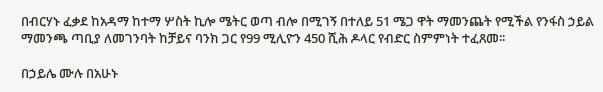በብርሃኑ ፈቃደ ከአዳማ ከተማ ሦስት ኪሎ ሜትር ወጣ ብሎ በሚገኝ በተለይ 51 ሜጋ ዋት ማመንጨት የሚችል የንፋስ ኃይል ማመንጫ ጣቢያ ለመገንባት ከቻይና ባንክ ጋር የ99 ሚሊዮን 450 ሺሕ ዶላር የብድር ስምምነት ተፈጸመ፡፡

በኃይሌ ሙሉ በአሁኑ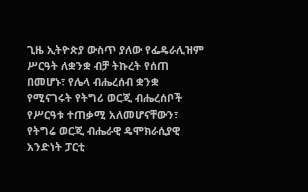ጊዜ ኢትዮጵያ ውስጥ ያለው የፌዴራሊዝም ሥርዓት ለቋንቋ ብቻ ትኩረት የሰጠ በመሆኑ፣ የሌላ ብሔረሰብ ቋንቋ የሚናገሩት የትግሪ ወርጂ ብሔረሰቦች የሥርዓቱ ተጠቃሚ አለመሆናቸውን፣ የትግሬ ወርጂ ብሔራዊ ዴሞክራሲያዊ አንድነት ፓርቲ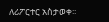ለሪፖርተር አስታወቀ፡፡